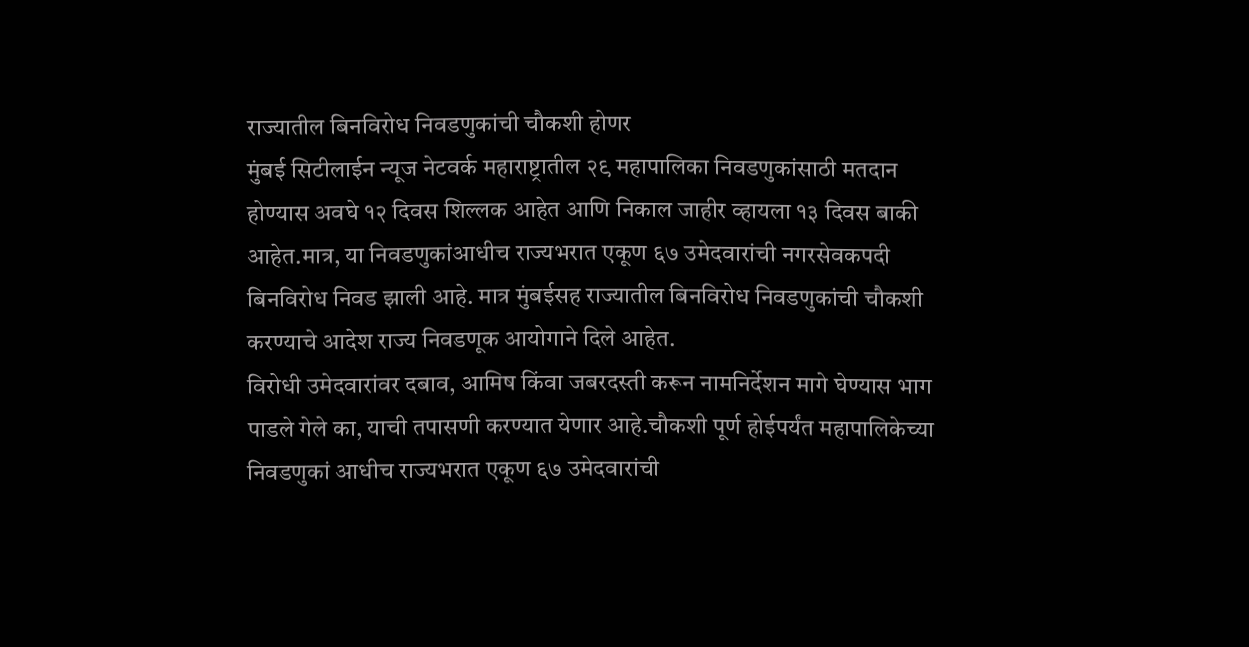राज्यातील बिनविरोध निवडणुकांची चौकशी होणर
मुंबई सिटीलाईन न्यूज नेटवर्क महाराष्ट्रातील २९ महापालिका निवडणुकांसाठी मतदान होण्यास अवघे १२ दिवस शिल्लक आहेत आणि निकाल जाहीर व्हायला १३ दिवस बाकी आहेत.मात्र, या निवडणुकांआधीच राज्यभरात एकूण ६७ उमेदवारांची नगरसेवकपदी बिनविरोध निवड झाली आहे. मात्र मुंबईसह राज्यातील बिनविरोध निवडणुकांची चौकशी करण्याचे आदेश राज्य निवडणूक आयोगाने दिले आहेत.
विरोधी उमेदवारांवर दबाव, आमिष किंवा जबरदस्ती करून नामनिर्देशन मागे घेण्यास भाग पाडले गेले का, याची तपासणी करण्यात येणार आहे.चौकशी पूर्ण होईपर्यंत महापालिकेच्या निवडणुकां आधीच राज्यभरात एकूण ६७ उमेदवारांची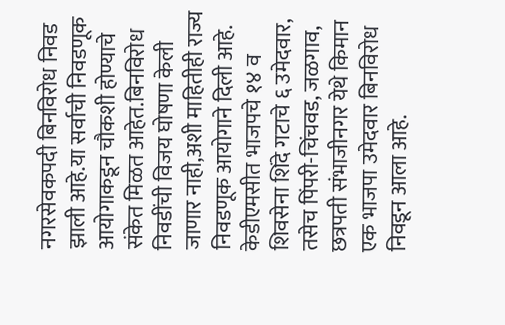नगरसेवकपदी बिनविरोध निवड झाली आहे.या सर्वाची निवडणूक आयोगाकडून चौकशी होण्याचे संकेत मिळत आहेत.बिनविरोध निवडींची विजय घोषणा केली जाणार नाही,अशी माहितीही राज्य निवडणूक आयोगाने दिली आहे.
केडीएमसीत भाजपचे १४ व शिवसेना शिंदे गटाचे ६ उमेदवार, तसेच पिंपरी-चिंचवड, जळगाव, छत्रपती संभाजीनगर येथे किमान एक भाजपा उमेदवार बिनविरोध निवडून आला आहे.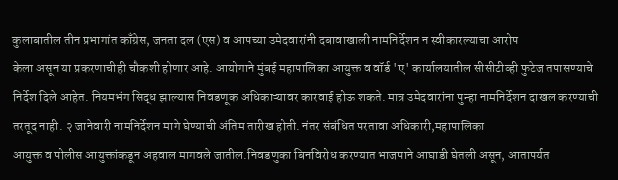कुलाबातील तीन प्रभागांत काँग्रेस, जनता दल (एस) व आपच्या उमेदवारांनी दबावाखाली नामनिर्देशन न स्वीकारल्याचा आरोप
केला असून या प्रकरणाचीही चौकशी होणार आहे. आयोगाने मुंबई महापालिका आयुक्त व वॉर्ड 'ए' कार्यालयातील सीसीटीव्ही फुटेज तपासण्याचे निर्देश दिले आहेत. नियमभंग सिद्ध झाल्यास निवडणूक अधिकाऱ्यावर कारवाई होऊ शकते. मात्र उमेदवारांना पुन्हा नामनिर्देशन दाखल करण्याची तरतूद नाही. २ जानेवारी नामनिर्देशन मागे घेण्याची अंतिम तारीख होती. नंतर संबंधित परतावा अधिकारी,महापालिका
आयुक्त व पोलीस आयुक्तांकडून अहवाल मागवले जातील.निवडणुका बिनविरोध करण्यात भाजपाने आघाडी घेतली असून, आतापर्यत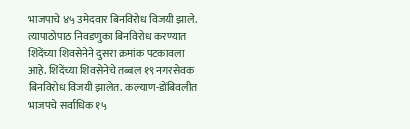भाजपाचे ४५ उमेदवार बिनविरोध विजयी झाले. त्यापाठोपाठ निवडणुका बिनविरोध करण्यात शिंदेंच्या शिवसेनेने दुसरा क्रमांक पटकावला आहे. शिंदेंच्या शिवसेनेचे तब्बल १९ नगरसेवक बिनविरोध विजयी झालेत. कल्याण-डोंबिवलीत भाजपचे सर्वाधिक १५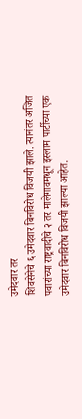उमेदवार तर
शिवसेनेचे ६ उमेदवार बिनविरोध विजयी झाले. त्यानंतर अजित पवारांच्या राष्ट्रवादीचे २ तर मालेगावमधून इस्लाम पार्टीच्या एक उमेदवार बिनविरोध विजयी झाल्या आहेत.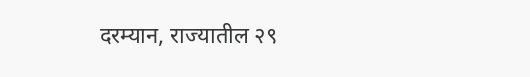दरम्यान, राज्यातील २९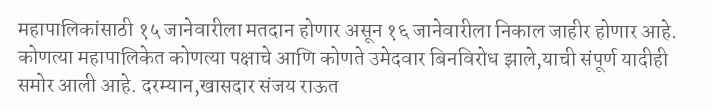महापालिकांसाठी १५ जानेवारीला मतदान होणार असून १६ जानेवारीला निकाल जाहीर होणार आहे. कोणत्या महापालिकेत कोणत्या पक्षाचे आणि कोणते उमेदवार बिनविरोध झाले,याची संपूर्ण यादीही समोर आली आहे. दरम्यान,खासदार संजय राऊत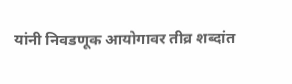यांनी निवडणूक आयोगावर तीव्र शब्दांत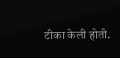टीका केली होती.